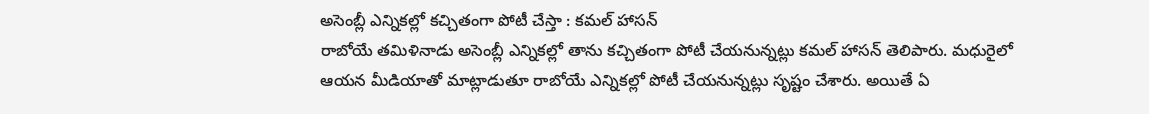అసెంబ్లీ ఎన్నికల్లో కచ్చితంగా పోటీ చేస్తా : కమల్ హాసన్
రాబోయే తమిళినాడు అసెంబ్లీ ఎన్నికల్లో తాను కచ్చితంగా పోటీ చేయనున్నట్లు కమల్ హాసన్ తెలిపారు. మధురైలో ఆయన మీడియాతో మాట్లాడుతూ రాబోయే ఎన్నికల్లో పోటీ చేయనున్నట్లు సృష్టం చేశారు. అయితే ఏ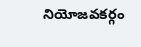నియోజవకర్గం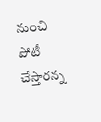నుంచి పోటీ చేస్తారన్న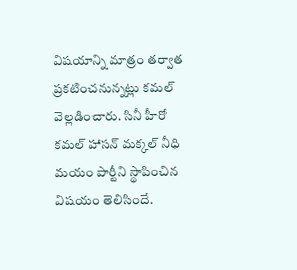విషయాన్ని మాత్రం తర్వాత ప్రకటించనున్నట్లు కమల్ వెల్లడించారు. సినీ హీరో కమల్ హాసన్ మక్కల్ నీధి మయం పార్టీని స్థాపించిన విషయం తెలిసిందే.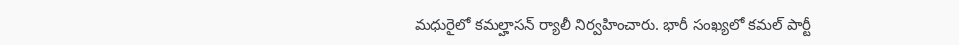మధురైలో కమల్హాసన్ ర్యాలీ నిర్వహించారు. భారీ సంఖ్యలో కమల్ పార్టీ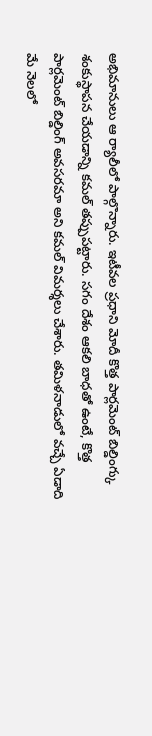అభిమానులు ఆ ర్యాలీలో పాల్గొన్నారు. ఇటీవల ప్రధాని మోదీ కొత్త పార్లమెంట్ బిల్డింగ్కు శంకుస్థాపన చేయడాన్ని కమల్ తప్పుపట్టారు. సగం దేశం ఆకలి బాధతో ఉంటే, కొత్త పార్లమెంట్ బిల్డింగ్ అవసరమా అని కమల్ విమర్శలు చేశారు. తమిళనాడులో వచ్చే ఏడాది మే నెలలో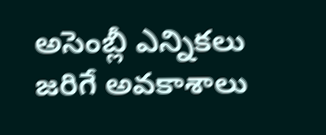అసెంబ్లీ ఎన్నికలు జరిగే అవకాశాలు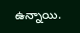ఉన్నాయి.